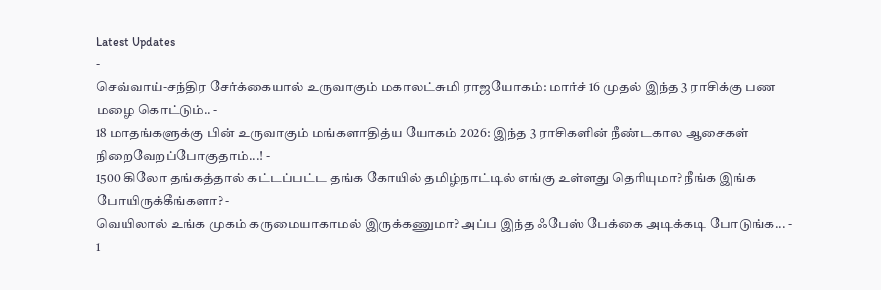Latest Updates
-
செவ்வாய்-சந்திர சேர்க்கையால் உருவாகும் மகாலட்சுமி ராஜயோகம்: மார்ச் 16 முதல் இந்த 3 ராசிக்கு பண மழை கொட்டும்.. -
18 மாதங்களுக்கு பின் உருவாகும் மங்களாதித்ய யோகம் 2026: இந்த 3 ராசிகளின் நீண்டகால ஆசைகள் நிறைவேறப்போகுதாம்...! -
1500 கிலோ தங்கத்தால் கட்டப்பட்ட தங்க கோயில் தமிழ்நாட்டில் எங்கு உள்ளது தெரியுமா? நீங்க இங்க போயிருக்கீங்களா? -
வெயிலால் உங்க முகம் கருமையாகாமல் இருக்கணுமா? அப்ப இந்த ஃபேஸ் பேக்கை அடிக்கடி போடுங்க... -
1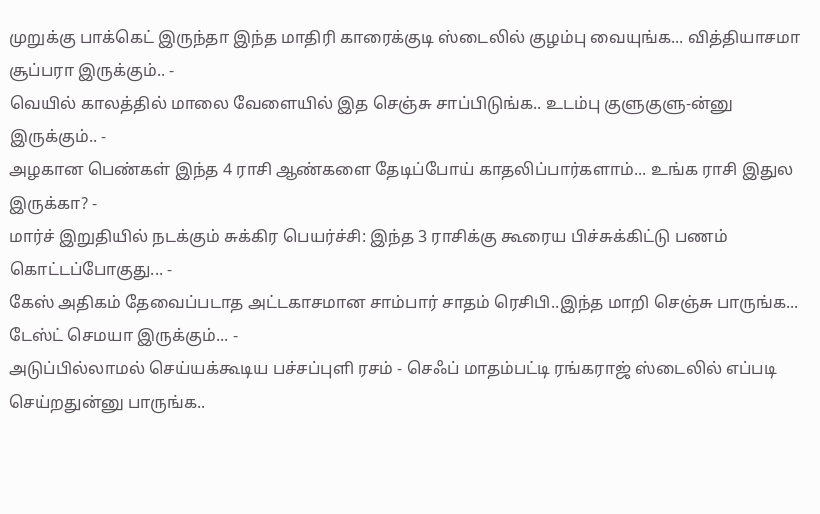முறுக்கு பாக்கெட் இருந்தா இந்த மாதிரி காரைக்குடி ஸ்டைலில் குழம்பு வையுங்க... வித்தியாசமா சூப்பரா இருக்கும்.. -
வெயில் காலத்தில் மாலை வேளையில் இத செஞ்சு சாப்பிடுங்க.. உடம்பு குளுகுளு-ன்னு இருக்கும்.. -
அழகான பெண்கள் இந்த 4 ராசி ஆண்களை தேடிப்போய் காதலிப்பார்களாம்... உங்க ராசி இதுல இருக்கா? -
மார்ச் இறுதியில் நடக்கும் சுக்கிர பெயர்ச்சி: இந்த 3 ராசிக்கு கூரைய பிச்சுக்கிட்டு பணம் கொட்டப்போகுது... -
கேஸ் அதிகம் தேவைப்படாத அட்டகாசமான சாம்பார் சாதம் ரெசிபி..இந்த மாறி செஞ்சு பாருங்க... டேஸ்ட் செமயா இருக்கும்... -
அடுப்பில்லாமல் செய்யக்கூடிய பச்சப்புளி ரசம் - செஃப் மாதம்பட்டி ரங்கராஜ் ஸ்டைலில் எப்படி செய்றதுன்னு பாருங்க..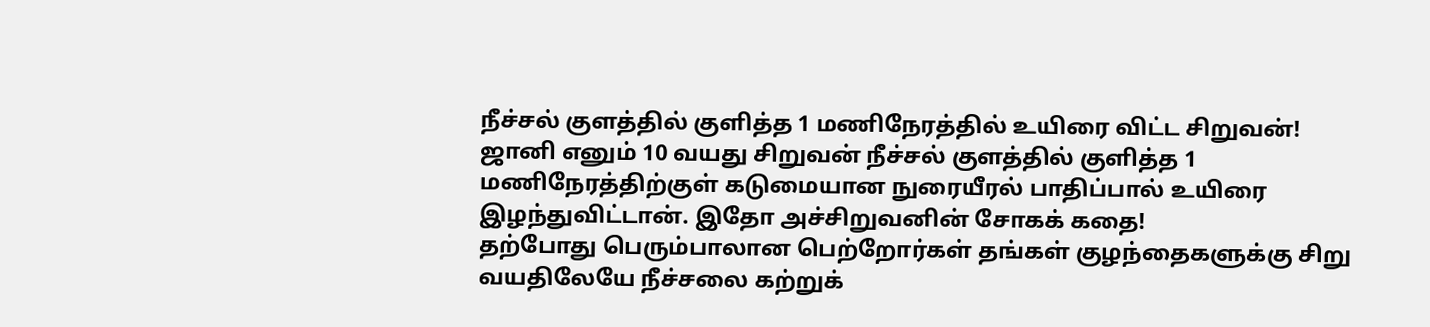நீச்சல் குளத்தில் குளித்த 1 மணிநேரத்தில் உயிரை விட்ட சிறுவன்!
ஜானி எனும் 10 வயது சிறுவன் நீச்சல் குளத்தில் குளித்த 1 மணிநேரத்திற்குள் கடுமையான நுரையீரல் பாதிப்பால் உயிரை இழந்துவிட்டான். இதோ அச்சிறுவனின் சோகக் கதை!
தற்போது பெரும்பாலான பெற்றோர்கள் தங்கள் குழந்தைகளுக்கு சிறு வயதிலேயே நீச்சலை கற்றுக்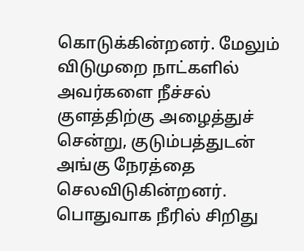கொடுக்கின்றனர். மேலும் விடுமுறை நாட்களில் அவர்களை நீச்சல் குளத்திற்கு அழைத்துச் சென்று, குடும்பத்துடன் அங்கு நேரத்தை செலவிடுகின்றனர்.
பொதுவாக நீரில் சிறிது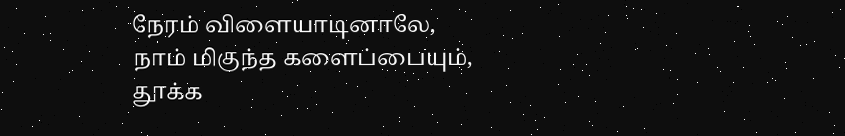நேரம் விளையாடினாலே, நாம் மிகுந்த களைப்பையும், தூக்க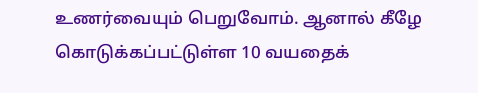உணர்வையும் பெறுவோம். ஆனால் கீழே கொடுக்கப்பட்டுள்ள 10 வயதைக்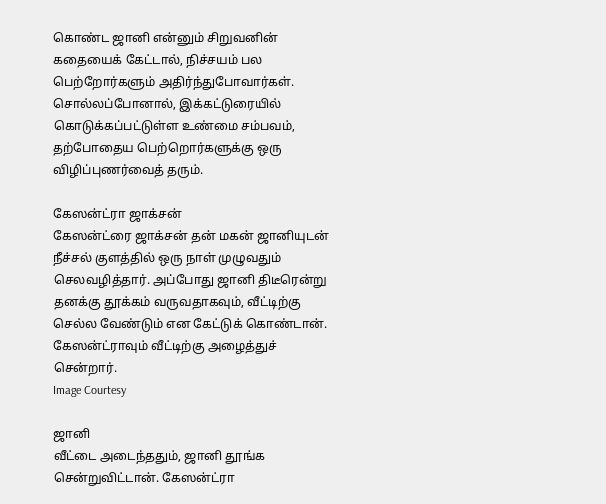கொண்ட ஜானி என்னும் சிறுவனின் கதையைக் கேட்டால், நிச்சயம் பல பெற்றோர்களும் அதிர்ந்துபோவார்கள். சொல்லப்போனால், இக்கட்டுரையில் கொடுக்கப்பட்டுள்ள உண்மை சம்பவம், தற்போதைய பெற்றொர்களுக்கு ஒரு விழிப்புணர்வைத் தரும்.

கேஸன்ட்ரா ஜாக்சன்
கேஸன்ட்ரை ஜாக்சன் தன் மகன் ஜானியுடன் நீச்சல் குளத்தில் ஒரு நாள் முழுவதும் செலவழித்தார். அப்போது ஜானி திடீரென்று தனக்கு தூக்கம் வருவதாகவும், வீட்டிற்கு செல்ல வேண்டும் என கேட்டுக் கொண்டான். கேஸன்ட்ராவும் வீட்டிற்கு அழைத்துச் சென்றார்.
Image Courtesy

ஜானி
வீட்டை அடைந்ததும், ஜானி தூங்க சென்றுவிட்டான். கேஸன்ட்ரா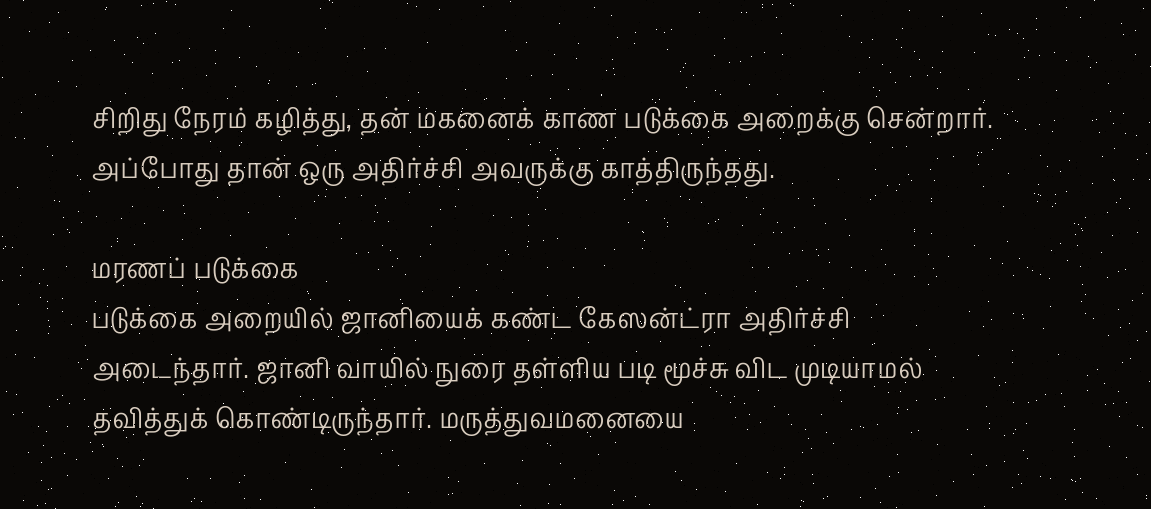சிறிது நேரம் கழித்து, தன் மகனைக் காண படுக்கை அறைக்கு சென்றார். அப்போது தான் ஒரு அதிர்ச்சி அவருக்கு காத்திருந்தது.

மரணப் படுக்கை
படுக்கை அறையில் ஜானியைக் கண்ட கேஸன்ட்ரா அதிர்ச்சி அடைந்தார். ஜானி வாயில் நுரை தள்ளிய படி மூச்சு விட முடியாமல் தவித்துக் கொண்டிருந்தார். மருத்துவமனையை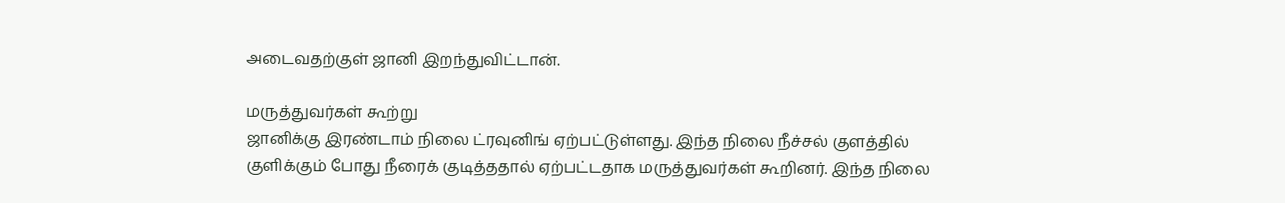அடைவதற்குள் ஜானி இறந்துவிட்டான்.

மருத்துவர்கள் கூற்று
ஜானிக்கு இரண்டாம் நிலை ட்ரவுனிங் ஏற்பட்டுள்ளது. இந்த நிலை நீச்சல் குளத்தில் குளிக்கும் போது நீரைக் குடித்ததால் ஏற்பட்டதாக மருத்துவர்கள் கூறினர். இந்த நிலை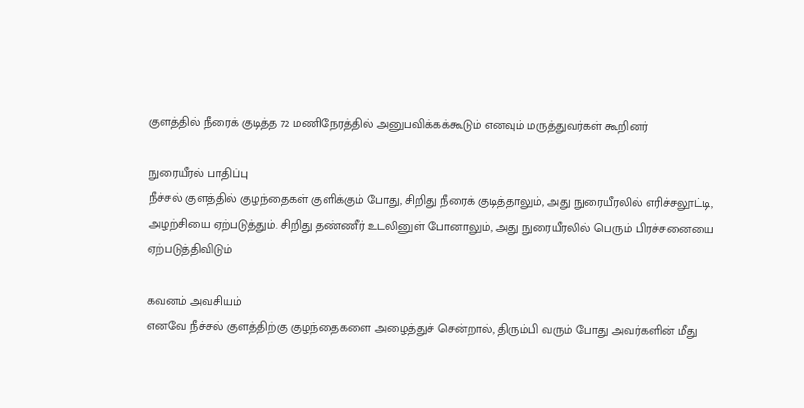குளத்தில் நீரைக் குடித்த 72 மணிநேரத்தில் அனுபவிக்கக்கூடும் எனவும் மருத்துவர்கள் கூறினர்

நுரையீரல் பாதிப்பு
நீச்சல் குளத்தில் குழந்தைகள் குளிக்கும் போது, சிறிது நீரைக் குடித்தாலும், அது நுரையீரலில் எரிச்சலூட்டி, அழற்சியை ஏற்படுத்தும். சிறிது தண்ணீர் உடலினுள் போனாலும், அது நுரையீரலில் பெரும் பிரச்சனையை ஏற்படுத்திவிடும்

கவனம் அவசியம்
எனவே நீச்சல் குளத்திற்கு குழந்தைகளை அழைத்துச் சென்றால், திரும்பி வரும் போது அவர்களின் மீது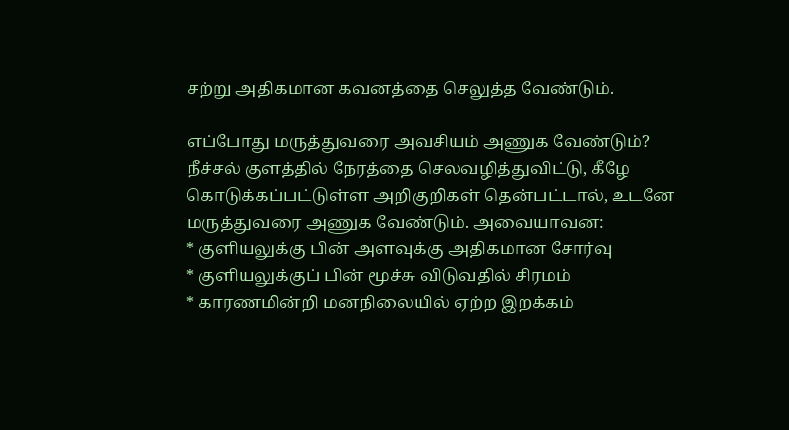சற்று அதிகமான கவனத்தை செலுத்த வேண்டும்.

எப்போது மருத்துவரை அவசியம் அணுக வேண்டும்?
நீச்சல் குளத்தில் நேரத்தை செலவழித்துவிட்டு, கீழே கொடுக்கப்பட்டுள்ள அறிகுறிகள் தென்பட்டால், உடனே மருத்துவரை அணுக வேண்டும். அவையாவன:
* குளியலுக்கு பின் அளவுக்கு அதிகமான சோர்வு
* குளியலுக்குப் பின் மூச்சு விடுவதில் சிரமம்
* காரணமின்றி மனநிலையில் ஏற்ற இறக்கம்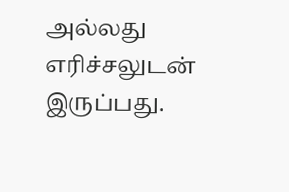அல்லது எரிச்சலுடன் இருப்பது.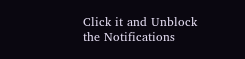Click it and Unblock the Notifications